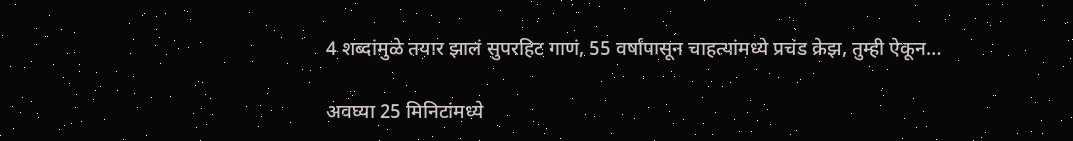4 शब्दांमुळे तयार झालं सुपरहिट गाणं, 55 वर्षांपासून चाहत्यांमध्ये प्रचंड क्रेझ, तुम्ही ऐकून…

अवघ्या 25 मिनिटांमध्ये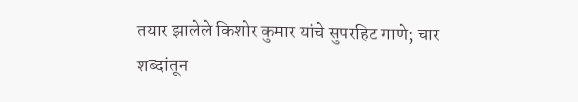तयार झालेले किशोर कुमार यांचे सुपरहिट गाणे; चार शब्दांतून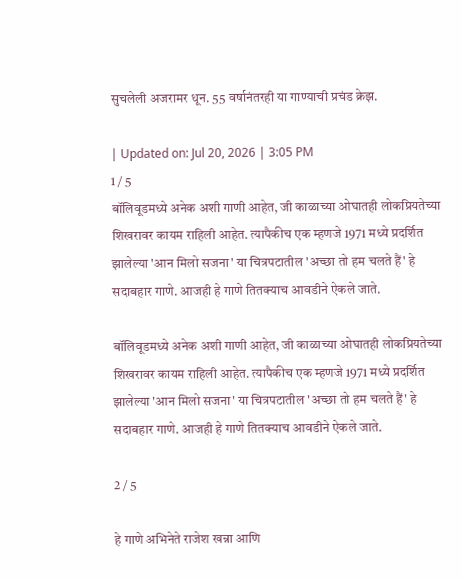सुचलेली अजरामर धून. 55 वर्षानंतरही या गाण्याची प्रचंड क्रेझ.

| Updated on: Jul 20, 2026 | 3:05 PM
1 / 5
बॉलिवूडमध्ये अनेक अशी गाणी आहेत, जी काळाच्या ओघातही लोकप्रियतेच्या शिखरावर कायम राहिली आहेत. त्यापैकीच एक म्हणजे 1971 मध्ये प्रदर्शित झालेल्या 'आन मिलो सजना' या चित्रपटातील 'अच्छा तो हम चलते हैं' हे सदाबहार गाणे. आजही हे गाणे तितक्याच आवडीने ऐकले जाते.

बॉलिवूडमध्ये अनेक अशी गाणी आहेत, जी काळाच्या ओघातही लोकप्रियतेच्या शिखरावर कायम राहिली आहेत. त्यापैकीच एक म्हणजे 1971 मध्ये प्रदर्शित झालेल्या 'आन मिलो सजना' या चित्रपटातील 'अच्छा तो हम चलते हैं' हे सदाबहार गाणे. आजही हे गाणे तितक्याच आवडीने ऐकले जाते.

2 / 5

हे गाणे अभिनेते राजेश खन्ना आणि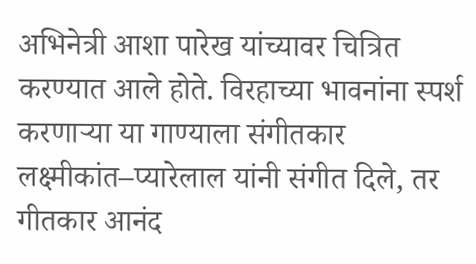अभिनेत्री आशा पारेख यांच्यावर चित्रित करण्यात आले होते. विरहाच्या भावनांना स्पर्श करणाऱ्या या गाण्याला संगीतकार लक्ष्मीकांत–प्यारेलाल यांनी संगीत दिले, तर गीतकार आनंद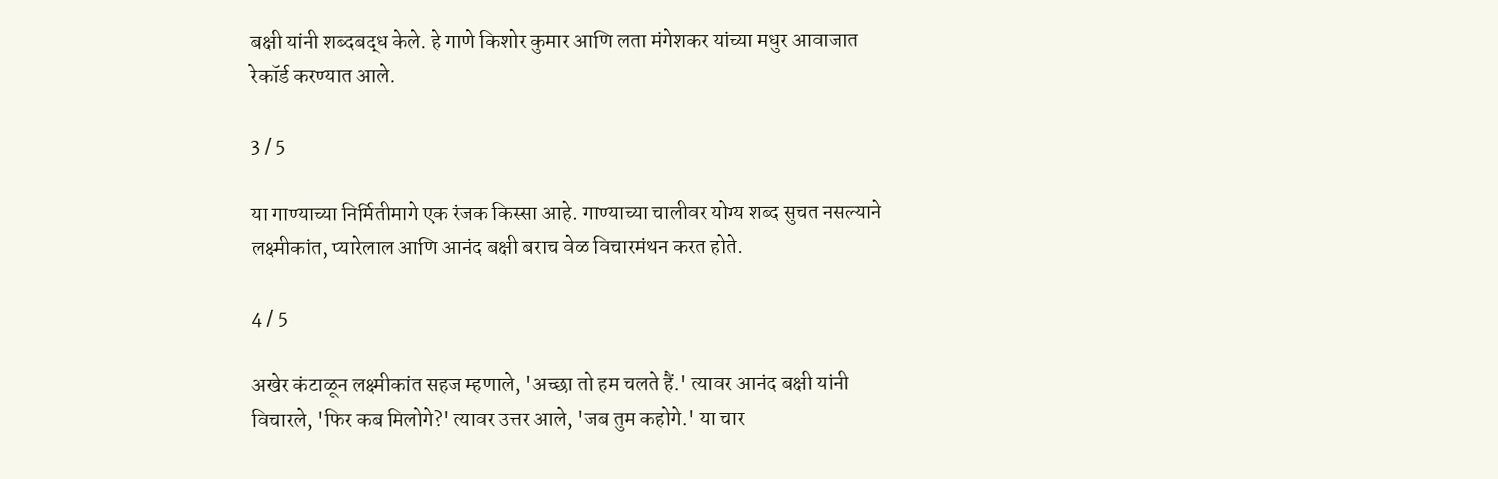बक्षी यांनी शब्दबद्ध केले. हे गाणे किशोर कुमार आणि लता मंगेशकर यांच्या मधुर आवाजात रेकॉर्ड करण्यात आले.

3 / 5

या गाण्याच्या निर्मितीमागे एक रंजक किस्सा आहे. गाण्याच्या चालीवर योग्य शब्द सुचत नसल्याने लक्ष्मीकांत, प्यारेलाल आणि आनंद बक्षी बराच वेळ विचारमंथन करत होते.

4 / 5

अखेर कंटाळून लक्ष्मीकांत सहज म्हणाले, 'अच्छा तो हम चलते हैं.' त्यावर आनंद बक्षी यांनी विचारले, 'फिर कब मिलोगे?' त्यावर उत्तर आले, 'जब तुम कहोगे.' या चार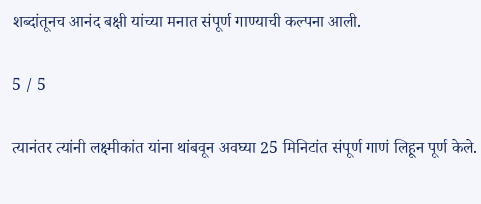शब्दांतूनच आनंद बक्षी यांच्या मनात संपूर्ण गाण्याची कल्पना आली.

5 / 5

त्यानंतर त्यांनी लक्ष्मीकांत यांना थांबवून अवघ्या 25 मिनिटांत संपूर्ण गाणं लिहून पूर्ण केले.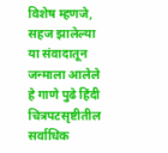विशेष म्हणजे, सहज झालेल्या या संवादातून जन्माला आलेले हे गाणे पुढे हिंदी चित्रपटसृष्टीतील सर्वाधिक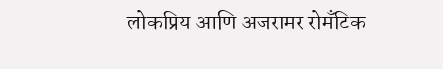लोकप्रिय आणि अजरामर रोमँटिक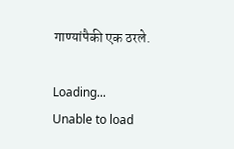गाण्यांपैकी एक ठरले.

Loading...
Unable to load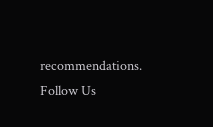recommendations.
Follow Us